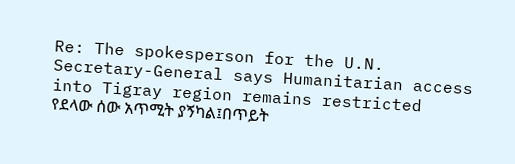Re: The spokesperson for the U.N. Secretary-General says Humanitarian access into Tigray region remains restricted
የደላው ሰው አጥሚት ያኝካል፤በጥይት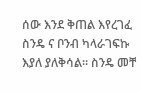ሰው እንደ ቅጠል እየረገፈ ስንዴ ና ቦንብ ካላራገፍኩ እያለ ያለቅሳል። ስንዴ መቸ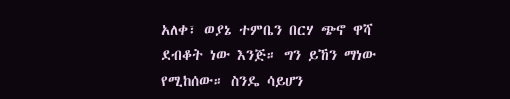አለቀ፣ ወያኔ ተምቤን በርሃ ጭኖ ዋሻ ደብቆት ነው እንጅ። ግን ይኸን ማነው የሚከሰው። ስንዴ ሳይሆን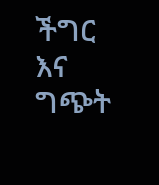ችግር እና ግጭት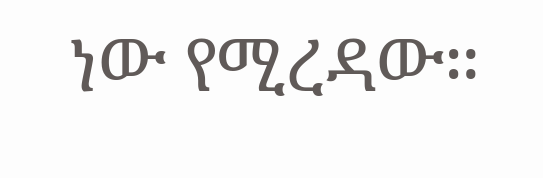ነው የሚረዳው።